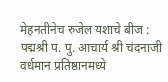मेहनतीनेच रुजेल यशाचे बीज : पद्मश्री प. पु. आचार्य श्री चंदनाजी
वर्धमान प्रतिष्ठानमध्ये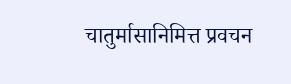चातुर्मासानिमित्त प्रवचन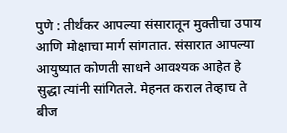पुणे : तीर्थंकर आपल्या संसारातून मुक्तीचा उपाय आणि मोक्षाचा मार्ग सांगतात. संसारात आपल्या आयुष्यात कोणती साधने आवश्यक आहेत हे सुद्धा त्यांनी सांगितले. मेहनत कराल तेव्हाच ते बीज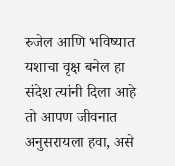रुजेल आणि भविष्यात यशाचा वृक्ष बनेल हा संदेश त्यांनी दिला आहे तो आपण जीवनात अनुसरायला हवा, असे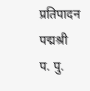प्रतिपादन पद्मश्री प. पु.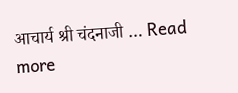आचार्य श्री चंदनाजी … Read more